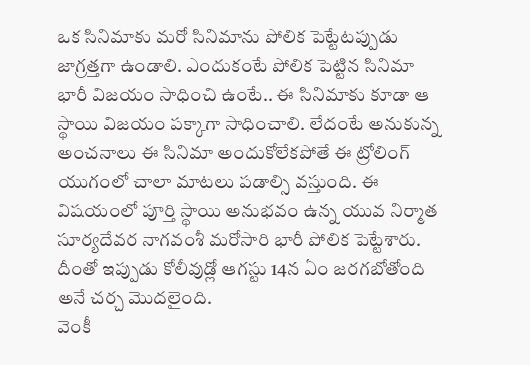ఒక సినిమాకు మరో సినిమాను పోలిక పెట్టేటప్పుడు జాగ్రత్తగా ఉండాలి. ఎందుకంటే పోలిక పెట్టిన సినిమా భారీ విజయం సాధించి ఉంటే.. ఈ సినిమాకు కూడా ఆ స్థాయి విజయం పక్కాగా సాధించాలి. లేదంటే అనుకున్న అంచనాలు ఈ సినిమా అందుకోలేకపోతే ఈ ట్రోలింగ్ యుగంలో చాలా మాటలు పడాల్సి వస్తుంది. ఈ విషయంలో పూర్తి స్థాయి అనుభవం ఉన్న యువ నిర్మాత సూర్యదేవర నాగవంశీ మరోసారి భారీ పోలిక పెట్టేశారు. దీంతో ఇప్పుడు కోలీవుడ్లో ఆగస్టు 14న ఏం జరగబోతోంది అనే చర్చ మొదలైంది.
వెంకీ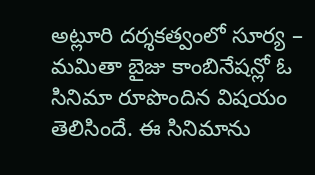అట్లూరి దర్శకత్వంలో సూర్య – మమితా బైజు కాంబినేషన్లో ఓ సినిమా రూపొందిన విషయం తెలిసిందే. ఈ సినిమాను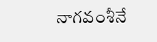నాగవంశీనే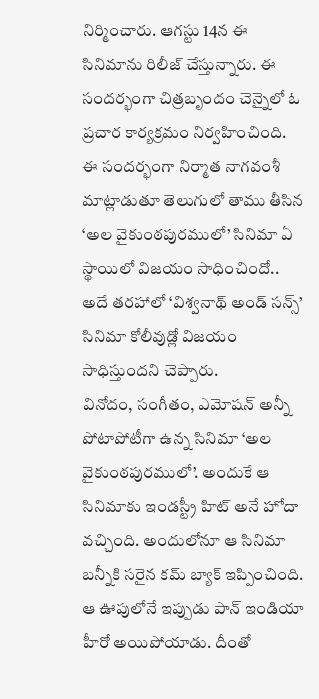నిర్మించారు. ఆగస్టు 14న ఈ సినిమాను రిలీజ్ చేస్తున్నారు. ఈ సందర్భంగా చిత్రబృందం చెన్నైలో ఓ ప్రచార కార్యక్రమం నిర్వహించింది. ఈ సందర్భంగా నిర్మాత నాగవంశీ మాట్లాడుతూ తెలుగులో తాము తీసిన ‘అల వైకుంఠపురములో’ సినిమా ఏ స్థాయిలో విజయం సాధించిందో.. అదే తరహాలో ‘విశ్వనాథ్ అండ్ సన్స్’ సినిమా కోలీవుడ్లో విజయం సాధిస్తుందని చెప్పారు.
వినోదం, సంగీతం, ఎమోషన్ అన్నీ పోటాపోటీగా ఉన్న సినిమా ‘అల వైకుంఠపురములో’. అందుకే ఆ సినిమాకు ఇండస్ట్రీ హిట్ అనే హోదా వచ్చింది. అందులోనూ ఆ సినిమా బన్నీకి సరైన కమ్ బ్యాక్ ఇప్పించింది. ఆ ఊపులోనే ఇప్పుడు పాన్ ఇండియా హీరో అయిపోయాడు. దీంతో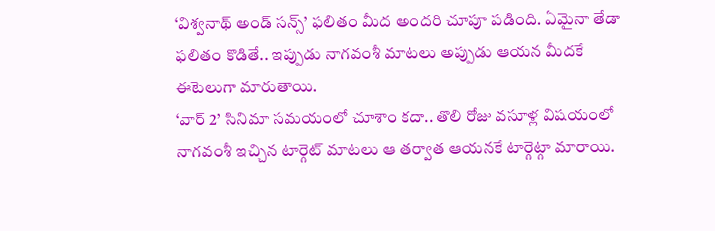‘విశ్వనాథ్ అండ్ సన్స్’ ఫలితం మీద అందరి చూపూ పడింది. ఏమైనా తేడా ఫలితం కొడితే.. ఇప్పుడు నాగవంశీ మాటలు అప్పుడు ఆయన మీదకే ఈటెలుగా మారుతాయి.
‘వార్ 2’ సినిమా సమయంలో చూశాం కదా.. తొలి రోజు వసూళ్ల విషయంలో నాగవంశీ ఇచ్చిన టార్గెట్ మాటలు ఆ తర్వాత ఆయనకే టార్గెట్గా మారాయి.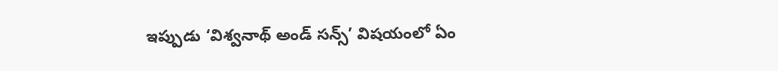ఇప్పుడు ‘విశ్వనాథ్ అండ్ సన్స్’ విషయంలో ఏం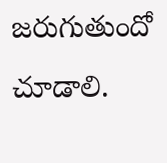జరుగుతుందో చూడాలి.